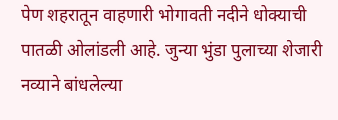पेण शहरातून वाहणारी भोगावती नदीने धोक्याची पातळी ओलांडली आहे. जुन्या भुंडा पुलाच्या शेजारी नव्याने बांधलेल्या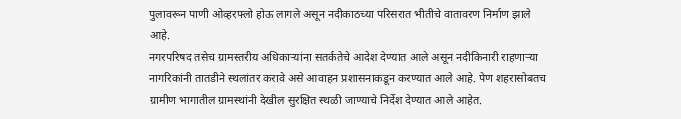पुलावरून पाणी ओव्हरफ्लो होऊ लागले असून नदीकाठच्या परिसरात भीतीचे वातावरण निर्माण झाले आहे.
नगरपरिषद तसेच ग्रामस्तरीय अधिकाऱ्यांना सतर्कतेचे आदेश देण्यात आले असून नदीकिनारी राहणाऱ्या नागरिकांनी तातडीने स्थलांतर करावे असे आवाहन प्रशासनाकडून करण्यात आले आहे. पेण शहरासोबतच ग्रामीण भागातील ग्रामस्थांनी देखील सुरक्षित स्थळी जाण्याचे निर्देश देण्यात आले आहेत.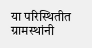या परिस्थितीत ग्रामस्थांनी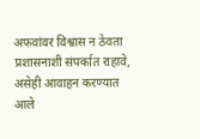अफवांवर विश्वास न ठेवता प्रशासनाशी संपर्कात राहावे, असेही आवाहन करण्यात आले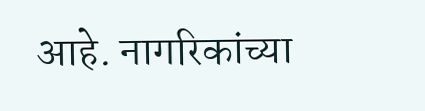आहे. नागरिकांच्या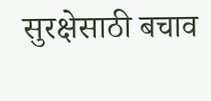सुरक्षेसाठी बचाव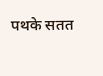पथके सतत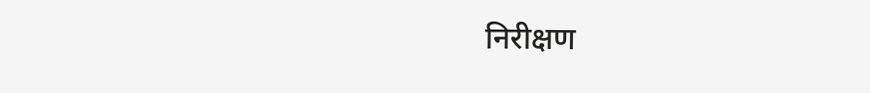निरीक्षण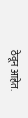ठेवून आहेत.